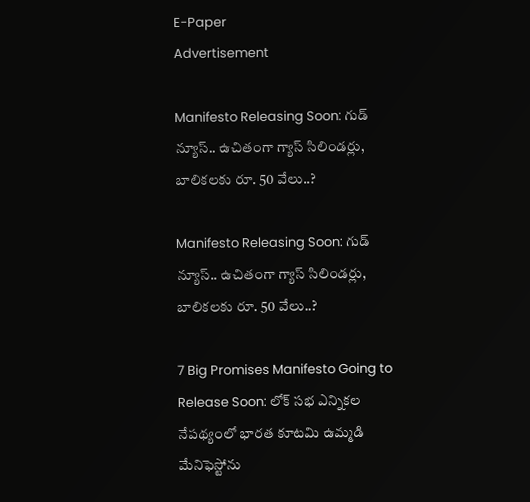E-Paper
Advertisement

Manifesto Releasing Soon: గుడ్ న్యూస్.. ఉచితంగా గ్యాస్ సిలిండర్లు, బాలికలకు రూ. 50 వేలు..?

Manifesto Releasing Soon: గుడ్ న్యూస్.. ఉచితంగా గ్యాస్ సిలిండర్లు, బాలికలకు రూ. 50 వేలు..?

7 Big Promises Manifesto Going to Release Soon: లోక్ సభ ఎన్నికల నేపథ్యంలో భారత కూటమి ఉమ్మడి మేనిఫెస్టోను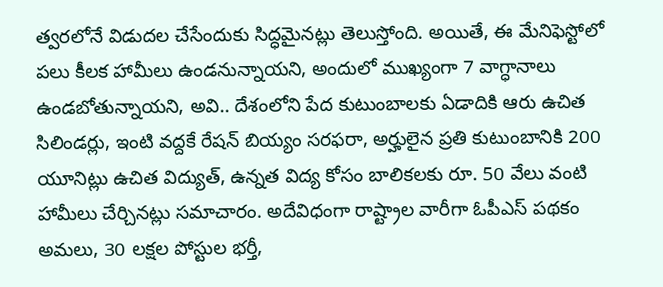త్వరలోనే విడుదల చేసేందుకు సిద్ధమైనట్లు తెలుస్తోంది. అయితే, ఈ మేనిఫెస్టోలో పలు కీలక హామీలు ఉండనున్నాయని, అందులో ముఖ్యంగా 7 వాగ్ధానాలు ఉండబోతున్నాయని, అవి.. దేశంలోని పేద కుటుంబాలకు ఏడాదికి ఆరు ఉచిత సిలిండర్లు, ఇంటి వద్దకే రేషన్ బియ్యం సరఫరా, అర్హులైన ప్రతి కుటుంబానికి 200 యూనిట్లు ఉచిత విద్యుత్, ఉన్నత విద్య కోసం బాలికలకు రూ. 50 వేలు వంటి హామీలు చేర్చినట్లు సమాచారం. అదేవిధంగా రాష్ట్రాల వారీగా ఓపీఎస్ పథకం అమలు, 30 లక్షల పోస్టుల భర్తీ,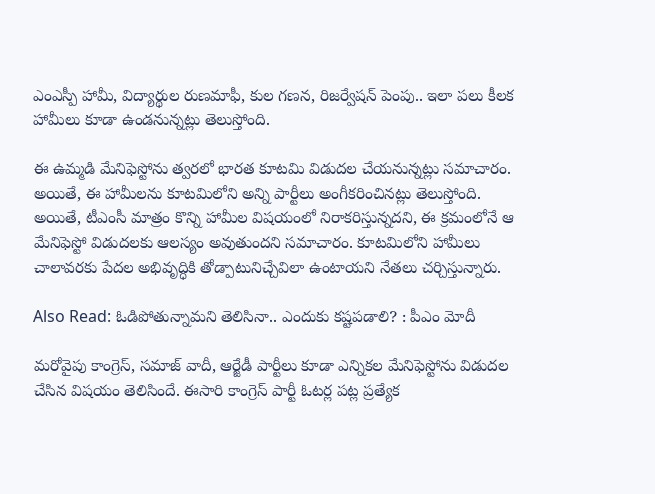ఎంఎస్పీ హామీ, విద్యార్థుల రుణమాఫీ, కుల గణన, రిజర్వేషన్ పెంపు.. ఇలా పలు కీలక హామీలు కూడా ఉండనున్నట్లు తెలుస్తోంది.

ఈ ఉమ్మడి మేనిఫెస్టోను త్వరలో భారత కూటమి విడుదల చేయనున్నట్లు సమాచారం. అయితే, ఈ హామీలను కూటమిలోని అన్ని పార్టీలు అంగీకరించినట్లు తెలుస్తోంది. అయితే, టీఎంసీ మాత్రం కొన్ని హామీల విషయంలో నిరాకరిస్తున్నదని, ఈ క్రమంలోనే ఆ మేనిఫెస్టో విడుదలకు ఆలస్యం అవుతుందని సమాచారం. కూటమిలోని హామీలు చాలావరకు పేదల అభివృద్ధికి తోడ్పాటునిచ్చేవిలా ఉంటాయని నేతలు చర్చిస్తున్నారు.

Also Read: ఓడిపోతున్నామని తెలిసినా.. ఎందుకు కష్టపడాలి? : పీఎం మోదీ

మరోవైపు కాంగ్రెస్, సమాజ్ వాదీ, ఆర్జేడీ పార్టీలు కూడా ఎన్నికల మేనిఫెస్టోను విడుదల చేసిన విషయం తెలిసిందే. ఈసారి కాంగ్రెస్ పార్టీ ఓటర్ల పట్ల ప్రత్యేక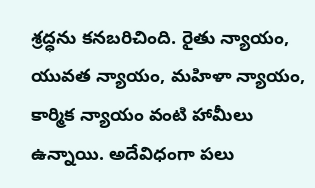శ్రద్ధను కనబరిచింది. రైతు న్యాయం, యువత న్యాయం, మహిళా న్యాయం, కార్మిక న్యాయం వంటి హామీలు ఉన్నాయి. అదేవిధంగా పలు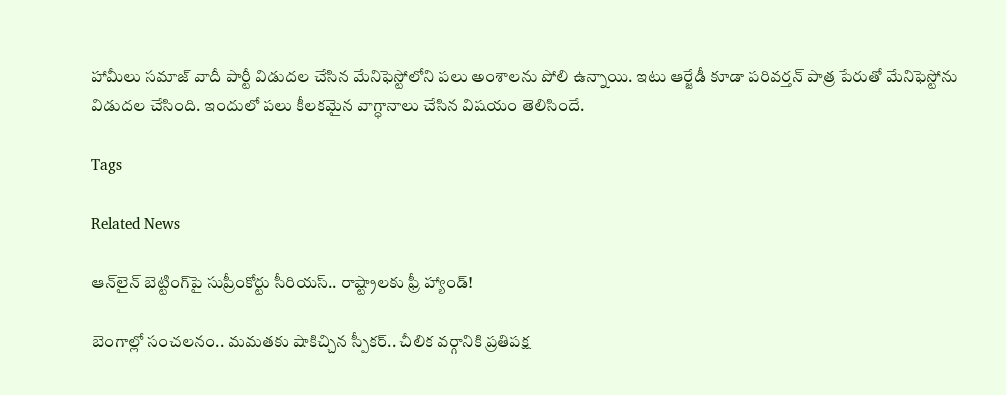హామీలు సమాజ్ వాదీ పార్టీ విడుదల చేసిన మేనిఫెస్టోలోని పలు అంశాలను పోలి ఉన్నాయి. ఇటు ఆర్జేడీ కూడా పరివర్తన్ పాత్ర పేరుతో మేనిఫెస్టోను విడుదల చేసింది. ఇందులో పలు కీలకమైన వాగ్ధానాలు చేసిన విషయం తెలిసిందే.

Tags

Related News

ఆన్‌లైన్ బెట్టింగ్‌పై సుప్రీంకోర్టు సీరియస్.. రాష్ట్రాలకు ఫ్రీ హ్యాండ్!

బెంగాల్లో సంచలనం.. మమతకు షాకిచ్చిన స్పీకర్.. చీలిక వర్గానికి ప్రతిపక్ష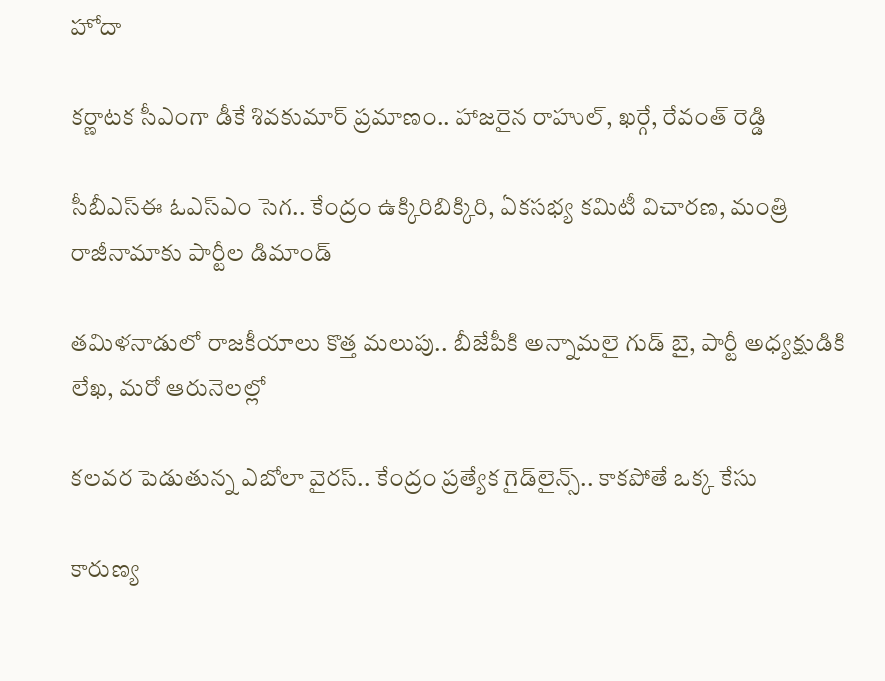హోదా

కర్ణాటక సీఎంగా డీకే శివకుమార్‌ ప్రమాణం.. హాజరైన రాహుల్, ఖర్గే, రేవంత్ రెడ్డి

సీబీఎస్ఈ ఓఎస్ఎం సెగ.. కేంద్రం ఉక్కిరిబిక్కిరి, ఏకసభ్య కమిటీ విచారణ, మంత్రి రాజీనామాకు పార్టీల డిమాండ్

తమిళనాడులో రాజకీయాలు కొత్త మలుపు.. బీజేపీకి అన్నామలై గుడ్ బై, పార్టీ అధ్యక్షుడికి లేఖ, మరో ఆరునెలల్లో

కలవర పెడుతున్న ఎబోలా వైరస్.. కేంద్రం ప్రత్యేక గైడ్‌లైన్స్.. కాకపోతే ఒక్క కేసు

కారుణ్య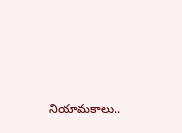నియామకాలు..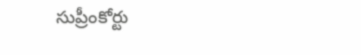సుప్రీంకోర్టు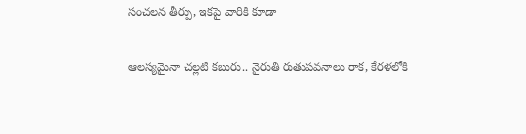సంచలన తీర్పు, ఇకపై వారికి కూడా

ఆలస్యమైనా చల్లటి కబురు.. నైరుతి రుతుపవనాలు రాక, కేరళలోకి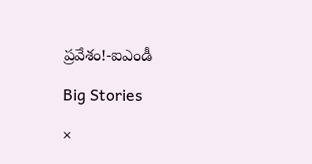ప్రవేశం!-ఐఎండీ

Big Stories

×